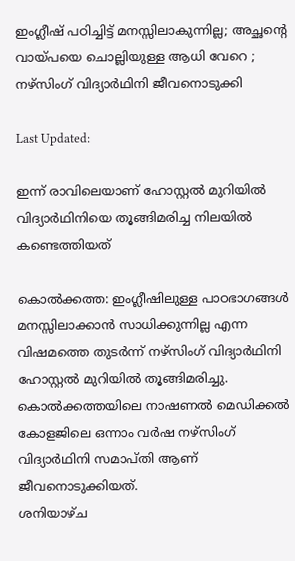ഇംഗ്ലീഷ് പഠിച്ചിട്ട് മനസ്സിലാകുന്നില്ല; അച്ഛന്റെ വായ്പയെ ചൊല്ലിയുള്ള ആധി വേറെ ; നഴ്സിംഗ് വിദ്യാർഥിനി ജീവനൊടുക്കി

Last Updated:

ഇന്ന് രാവിലെയാണ് ഹോസ്റ്റൽ മുറിയിൽ വിദ്യാർഥിനിയെ തൂങ്ങിമരിച്ച നിലയിൽ കണ്ടെത്തിയത്

കൊൽക്കത്ത: ഇംഗ്ലീഷിലുള്ള പാഠഭാഗങ്ങൾ മനസ്സിലാക്കാൻ സാധിക്കുന്നില്ല എന്ന വിഷമത്തെ തുടർന്ന് നഴ്സിംഗ് വിദ്യാർഥിനി ഹോസ്റ്റൽ‌ മുറിയിൽ‌ തൂങ്ങിമരിച്ചു. കൊൽക്കത്തയിലെ നാഷണൽ മെഡിക്കൽ കോളജിലെ ഒന്നാം വർഷ നഴ്‌സിംഗ് വിദ്യാർഥിനി സമാപ്തി ആണ് ജീവനൊടുക്കിയത്.
ശനിയാഴ്ച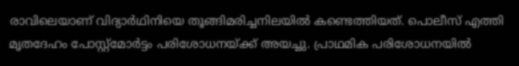രാവിലെയാണ് വിദ്യാർഥിനിയെ തൂങ്ങിമരിച്ചനിലയിൽ കണ്ടെത്തിയത്. പൊലീസ് എത്തി മൃതദേഹം പോസ്റ്റ്‌മോർട്ടം പരിശോധനയ്ക്ക് അയച്ചു. പ്രാഥമിക പരിശോധനയിൽ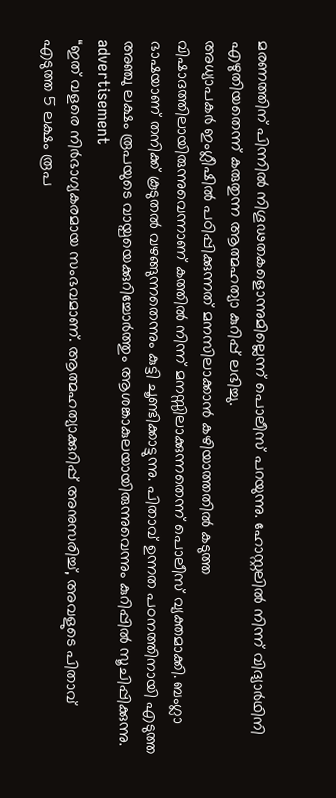മരണത്തിന് പിന്നിൽ നിഗൂഢതകളൊന്നുമില്ലെന്ന് പൊലീസ് പറയുന്നു. ഹോസ്റ്റലിൽ നിന്ന് വിദ്യാർഥിനി എഴുതിയതെന്ന് കരുതുന്ന ആത്മഹത്യാ കുറിപ്പ് ലഭിച്ചു.
അധ്യാപകർ ഇംഗ്ലീഷിൽ പഠിപ്പിക്കുന്നത് മനസിലാക്കാൻ കഴിയാത്തതിൽ കടുത്ത വിഷാദത്തിലായിരുന്നുവെന്നാണ് കത്തിൽ നിന്ന് മനസ്സിലാക്കുന്നതെന്ന് പൊലീസ് വ്യക്തമാക്കി. ബംഗ്ലാ ഭാഷയാണ് തനിക്ക് കൂടുതൽ വഴങ്ങുന്നതെന്നും കുട്ടി ചൂണ്ടിക്കാട്ടുന്നു. പിതാവ് ഉന്നത പഠനത്തിനായി എടുത്ത അഞ്ചു ലക്ഷം രൂപയുടെ വായ്പയെക്കുറിച്ചോർത്തും ആശങ്കാകുലയായിരുന്നുവെന്നും കുറിപ്പിൽ സൂചിപ്പിക്കുന്നു.
advertisement
“ഇത് വളരെ നിർഭാഗ്യകരമായ സംഭവമാണ്. ആത്മഹത്യാക്കുറിപ്പ് അനുസരിച്ച്, അവളുടെ പിതാവ് എടുത്ത 5 ലക്ഷം രൂപ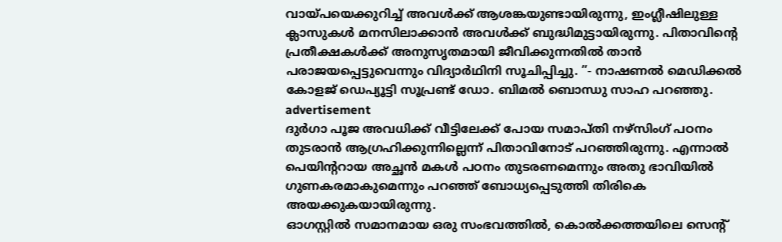വായ്പയെക്കുറിച്ച് അവൾക്ക് ആശങ്കയുണ്ടായിരുന്നു, ഇംഗ്ലീഷിലുള്ള ക്ലാസുകള്‍ മനസിലാക്കാൻ അവൾക്ക് ബുദ്ധിമുട്ടായിരുന്നു. പിതാവിന്റെ പ്രതീക്ഷകൾക്ക് അനുസൃതമായി ജീവിക്കുന്നതിൽ താൻ പരാജയപ്പെട്ടുവെന്നും വിദ്യാർഥിനി സൂചിപ്പിച്ചു. ”- നാഷണൽ മെഡിക്കൽ കോളജ് ഡെപ്യൂട്ടി സൂപ്രണ്ട് ഡോ. ബിമൽ ബൊന്ധു സാഹ പറഞ്ഞു.
advertisement
ദുർഗാ പൂജ അവധിക്ക് വീട്ടിലേക്ക് പോയ സമാപ്തി നഴ്‌സിംഗ് പഠനം തുടരാൻ ആഗ്രഹിക്കുന്നില്ലെന്ന് പിതാവിനോട് പറഞ്ഞിരുന്നു. എന്നാൽ പെയിന്ററായ അച്ഛൻ മകൾ പഠനം തുടരണമെന്നും അതു ഭാവിയിൽ ഗുണകരമാകുമെന്നും പറഞ്ഞ് ബോധ്യപ്പെടുത്തി തിരികെ അയക്കുകയായിരുന്നു.
ഓഗസ്റ്റിൽ സമാനമായ ഒരു സംഭവത്തിൽ, കൊൽക്കത്തയിലെ സെന്റ്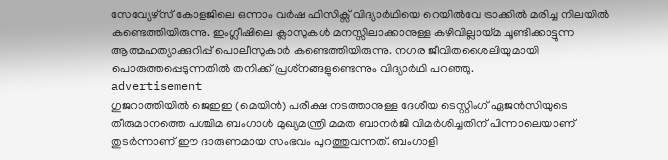സേവ്യേഴ്സ് കോളജിലെ ഒന്നാം വർഷ ഫിസിക്സ് വിദ്യാർഥിയെ റെയിൽ‌വേ ട്രാക്കിൽ മരിച്ച നിലയിൽ കണ്ടെത്തിയിരുന്നു. ഇംഗ്ലീഷിലെ ക്ലാസുകള്‍ മനസ്സിലാക്കാനുള്ള കഴിവില്ലായ്മ ചൂണ്ടിക്കാട്ടുന്ന ആത്മഹത്യാക്കുറിപ്പ് പൊലീസുകാർ കണ്ടെത്തിയിരുന്നു. നഗര ജീവിതശൈലിയുമായി പൊരുത്തപ്പെടുന്നതിൽ തനിക്ക് പ്രശ്‌നങ്ങളുണ്ടെന്നും വിദ്യാർഥി പറഞ്ഞു.
advertisement
ഗുജറാത്തിയിൽ ജെഇഇ (മെയിൻ) പരീക്ഷ നടത്താനുള്ള ദേശീയ ടെസ്റ്റിംഗ് ഏജൻസിയുടെ തീരുമാനത്തെ പശ്ചിമ ബംഗാൾ മുഖ്യമന്ത്രി മമത ബാനർജി വിമർശിച്ചതിന് പിന്നാലെയാണ് തുടർന്നാണ് ഈ ദാരുണമായ സംഭവം പുറത്തുവന്നത്. ബംഗാളി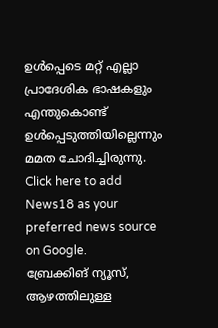ഉൾപ്പെടെ മറ്റ് എല്ലാ പ്രാദേശിക ഭാഷകളും എന്തുകൊണ്ട് ഉൾപ്പെടുത്തിയില്ലെന്നും മമത ചോദിച്ചിരുന്നു.
Click here to add News18 as your preferred news source on Google.
ബ്രേക്കിങ് ന്യൂസ്, ആഴത്തിലുള്ള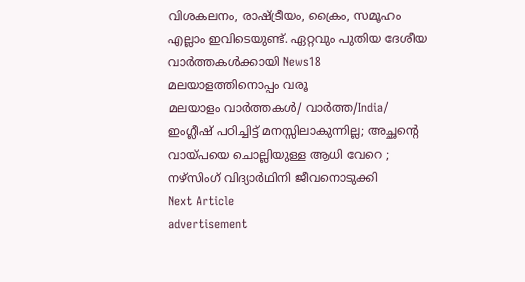വിശകലനം, രാഷ്ട്രീയം, ക്രൈം, സമൂഹം എല്ലാം ഇവിടെയുണ്ട്. ഏറ്റവും പുതിയ ദേശീയ വാർത്തകൾക്കായി News18 മലയാളത്തിനൊപ്പം വരൂ
മലയാളം വാർത്തകൾ/ വാർത്ത/India/
ഇംഗ്ലീഷ് പഠിച്ചിട്ട് മനസ്സിലാകുന്നില്ല; അച്ഛന്റെ വായ്പയെ ചൊല്ലിയുള്ള ആധി വേറെ ; നഴ്സിംഗ് വിദ്യാർഥിനി ജീവനൊടുക്കി
Next Article
advertisement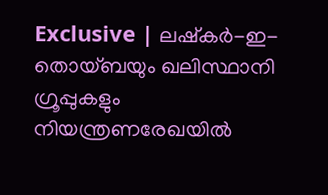Exclusive | ലഷ്‌കര്‍-ഇ-തൊയ്ബയും ഖലിസ്ഥാനി ഗ്രൂപ്പുകളും നിയന്ത്രണരേഖയിൽ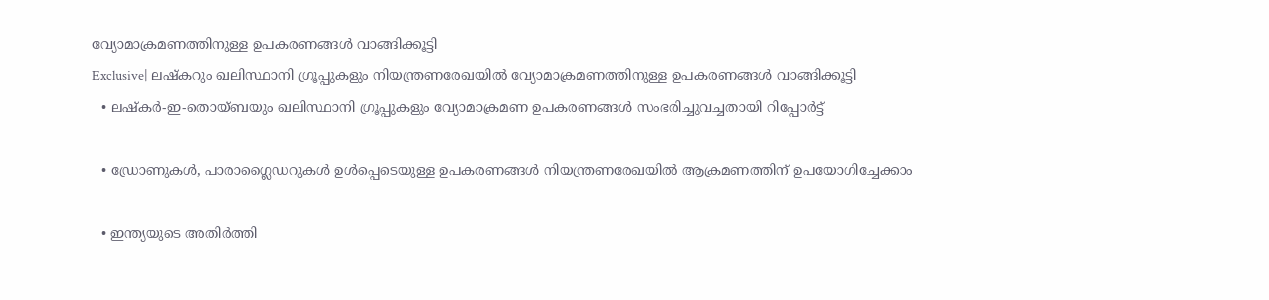വ്യോമാക്രമണത്തിനുള്ള ഉപകരണങ്ങള്‍ വാങ്ങിക്കൂട്ടി
Exclusive| ലഷ്‌കറും ഖലിസ്ഥാനി ഗ്രൂപ്പുകളും നിയന്ത്രണരേഖയിൽ വ്യോമാക്രമണത്തിനുള്ള ഉപകരണങ്ങള്‍ വാങ്ങിക്കൂട്ടി
  • ലഷ്‌കര്‍-ഇ-തൊയ്ബയും ഖലിസ്ഥാനി ഗ്രൂപ്പുകളും വ്യോമാക്രമണ ഉപകരണങ്ങൾ സംഭരിച്ചുവച്ചതായി റിപ്പോർട്ട്

  • ഡ്രോണുകൾ, പാരാഗ്ലൈഡറുകൾ ഉൾപ്പെടെയുള്ള ഉപകരണങ്ങൾ നിയന്ത്രണരേഖയിൽ ആക്രമണത്തിന് ഉപയോഗിച്ചേക്കാം

  • ഇന്ത്യയുടെ അതിർത്തി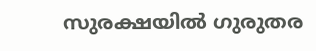സുരക്ഷയിൽ ഗുരുതര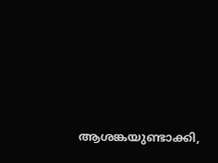ആശങ്കയുണ്ടാക്കി,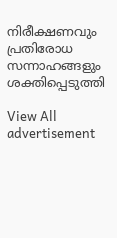നിരീക്ഷണവും പ്രതിരോധ സന്നാഹങ്ങളും ശക്തിപ്പെടുത്തി

View All
advertisement